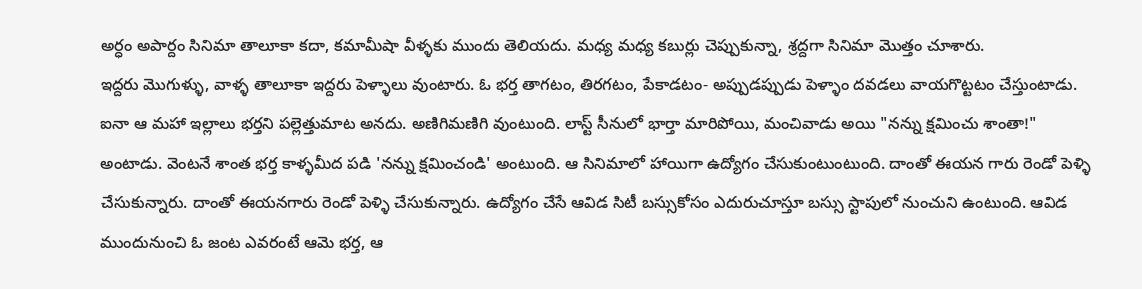అర్ధం అపార్దం సినిమా తాలూకా కదా, కమామీషా వీళ్ళకు ముందు తెలియదు. మధ్య మధ్య కబుర్లు చెప్పుకున్నా, శ్రద్దగా సినిమా మొత్తం చూశారు.
ఇద్దరు మొగుళ్ళు, వాళ్ళ తాలూకా ఇద్దరు పెళ్ళాలు వుంటారు. ఓ భర్త తాగటం, తిరగటం, పేకాడటం- అప్పుడప్పుడు పెళ్ళాం దవడలు వాయగొట్టటం చేస్తుంటాడు. ఐనా ఆ మహా ఇల్లాలు భర్తని పల్లెత్తుమాట అనదు. అణిగిమణిగి వుంటుంది. లాస్ట్ సీనులో భార్తా మారిపోయి, మంచివాడు అయి "నన్ను క్షమించు శాంతా!" అంటాడు. వెంటనే శాంత భర్త కాళ్ళమీద పడి 'నన్ను క్షమించండి' అంటుంది. ఆ సినిమాలో హాయిగా ఉద్యోగం చేసుకుంటుంటుంది. దాంతో ఈయన గారు రెండో పెళ్ళి చేసుకున్నారు. దాంతో ఈయనగారు రెండో పెళ్ళి చేసుకున్నారు. ఉద్యోగం చేసే ఆవిడ సిటీ బస్సుకోసం ఎదురుచూస్తూ బస్సు స్టాపులో నుంచుని ఉంటుంది. ఆవిడ ముందునుంచి ఓ జంట ఎవరంటే ఆమె భర్త, ఆ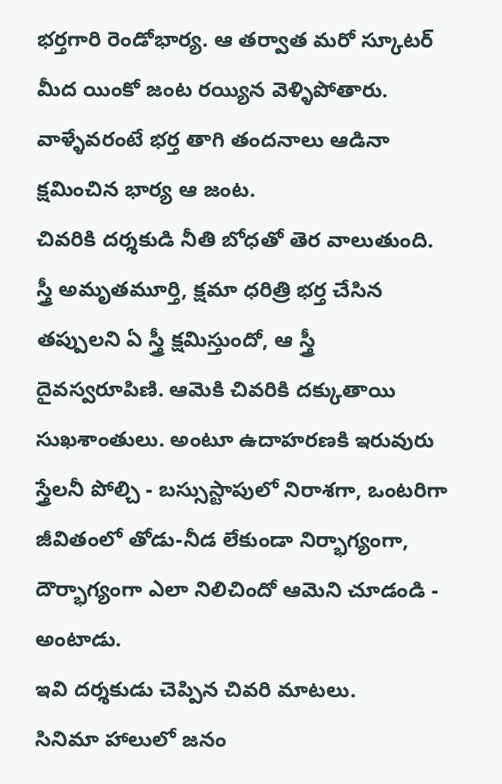భర్తగారి రెండోభార్య. ఆ తర్వాత మరో స్కూటర్ మీద యింకో జంట రయ్యిన వెళ్ళిపోతారు. వాళ్ళేవరంటే భర్త తాగి తందనాలు ఆడినా క్షమించిన భార్య ఆ జంట.
చివరికి దర్శకుడి నీతి బోధతో తెర వాలుతుంది.
స్త్రీ అమృతమూర్తి, క్షమా ధరిత్రి భర్త చేసిన తప్పులని ఏ స్త్రీ క్షమిస్తుందో, ఆ స్త్రీ దైవస్వరూపిణి. ఆమెకి చివరికి దక్కుతాయి సుఖశాంతులు. అంటూ ఉదాహరణకి ఇరువురు స్త్రేలనీ పోల్చి - బస్సుస్టాపులో నిరాశగా, ఒంటరిగా జీవితంలో తోడు-నీడ లేకుండా నిర్భాగ్యంగా, దౌర్భాగ్యంగా ఎలా నిలిచిందో ఆమెని చూడండి - అంటాడు.
ఇవి దర్శకుడు చెప్పిన చివరి మాటలు.
సినిమా హాలులో జనం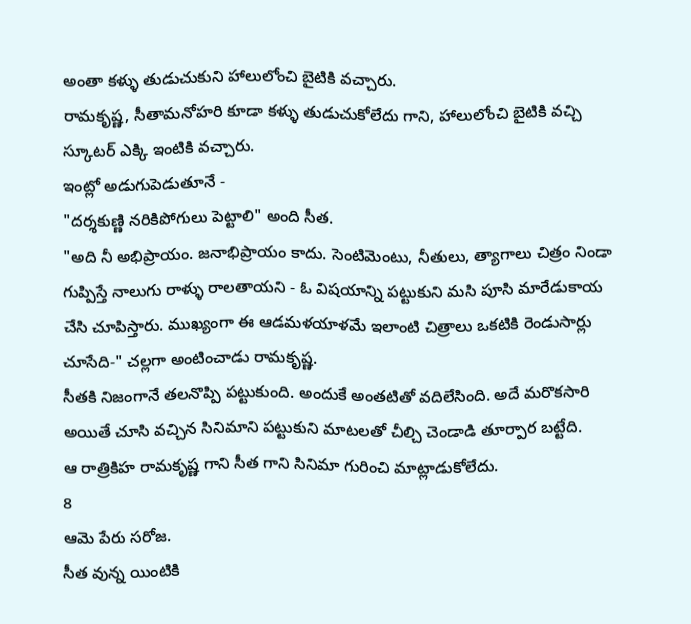అంతా కళ్ళు తుడుచుకుని హాలులోంచి బైటికి వచ్చారు.
రామకృష్ణ, సీతామనోహరి కూడా కళ్ళు తుడుచుకోలేదు గాని, హాలులోంచి బైటికి వచ్చి స్కూటర్ ఎక్కి ఇంటికి వచ్చారు.
ఇంట్లో అడుగుపెడుతూనే -
"దర్శకుణ్ణి నరికిపోగులు పెట్టాలి" అంది సీత.
"అది నీ అభిప్రాయం. జనాభిప్రాయం కాదు. సెంటిమెంటు, నీతులు, త్యాగాలు చిత్రం నిండా గుప్పిస్తే నాలుగు రాళ్ళు రాలతాయని - ఓ విషయాన్ని పట్టుకుని మసి పూసి మారేడుకాయ చేసి చూపిస్తారు. ముఖ్యంగా ఈ ఆడమళయాళమే ఇలాంటి చిత్రాలు ఒకటికి రెండుసార్లు చూసేది-" చల్లగా అంటించాడు రామకృష్ణ.
సీతకి నిజంగానే తలనొప్పి పట్టుకుంది. అందుకే అంతటితో వదిలేసింది. అదే మరొకసారి అయితే చూసి వచ్చిన సినిమాని పట్టుకుని మాటలతో చీల్చి చెండాడి తూర్పార బట్టేది.
ఆ రాత్రికిహ రామకృష్ణ గాని సీత గాని సినిమా గురించి మాట్లాడుకోలేదు.
8
ఆమె పేరు సరోజ.
సీత వున్న యింటికి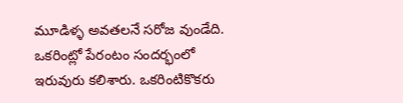మూడిళ్ళ అవతలనే సరోజ వుండేది. ఒకరింట్లో పేరంటం సందర్భంలో ఇరువురు కలిశారు. ఒకరింటికొకరు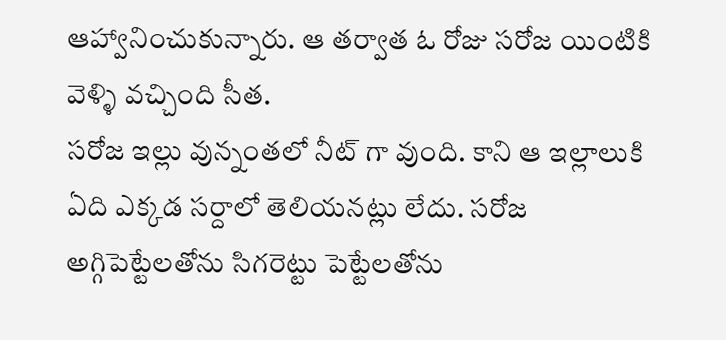ఆహ్వానించుకున్నారు. ఆ తర్వాత ఓ రోజు సరోజ యింటికి వెళ్ళి వచ్చింది సీత.
సరోజ ఇల్లు వున్నంతలో నీట్ గా వుంది. కాని ఆ ఇల్లాలుకి ఏది ఎక్కడ సర్దాలో తెలియనట్లు లేదు. సరోజ అగ్గిపెట్టేలతోను సిగరెట్టు పెట్టేలతోను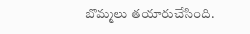బొమ్మలు తయారుచేసింది.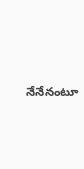నేనేనంటూ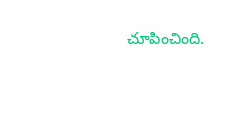చూపించింది.